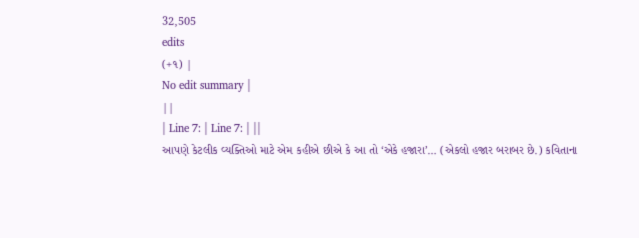32,505
edits
(+૧) |
No edit summary |
||
| Line 7: | Line 7: | ||
આપણે કેટલીક વ્યક્તિઓ માટે એમ કહીએ છીએ કે આ તો ‘એકે હજારા’… (એકલો હજાર બરાબર છે.) કવિતાના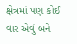ક્ષેત્રમાં પણ કોઈ વાર એવું બને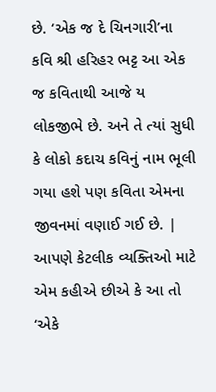છે. ‘એક જ દે ચિનગારી’ના કવિ શ્રી હરિહર ભટ્ટ આ એક જ કવિતાથી આજે ય લોકજીભે છે. અને તે ત્યાં સુધી કે લોકો કદાચ કવિનું નામ ભૂલી ગયા હશે પણ કવિતા એમના જીવનમાં વણાઈ ગઈ છે. | આપણે કેટલીક વ્યક્તિઓ માટે એમ કહીએ છીએ કે આ તો ‘એકે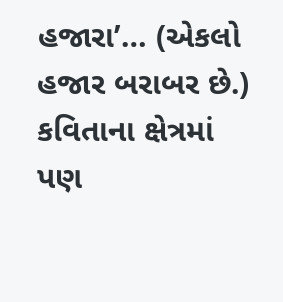હજારા’… (એકલો હજાર બરાબર છે.) કવિતાના ક્ષેત્રમાં પણ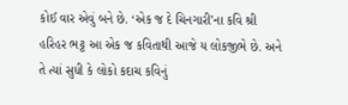કોઈ વાર એવું બને છે. ‘એક જ દે ચિનગારી’ના કવિ શ્રી હરિહર ભટ્ટ આ એક જ કવિતાથી આજે ય લોકજીભે છે. અને તે ત્યાં સુધી કે લોકો કદાચ કવિનું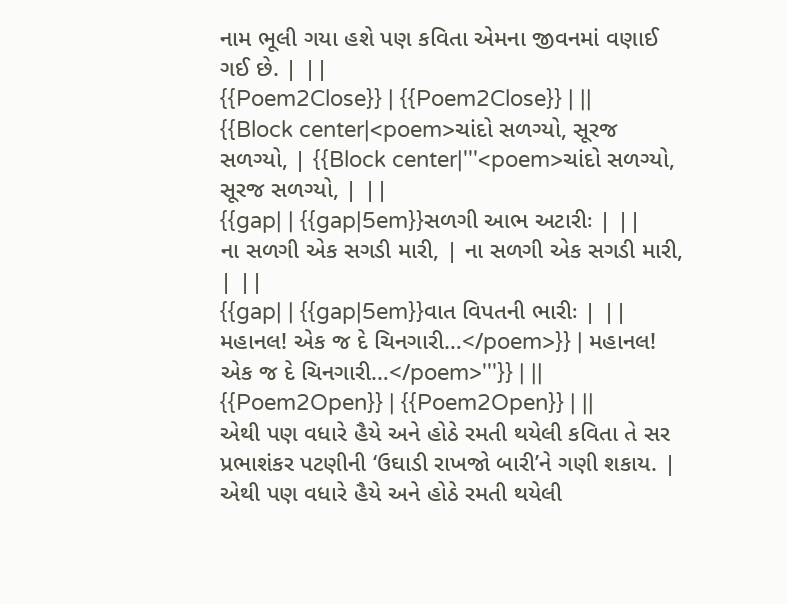નામ ભૂલી ગયા હશે પણ કવિતા એમના જીવનમાં વણાઈ ગઈ છે. | ||
{{Poem2Close}} | {{Poem2Close}} | ||
{{Block center|<poem>ચાંદો સળગ્યો, સૂરજ સળગ્યો, | {{Block center|'''<poem>ચાંદો સળગ્યો, સૂરજ સળગ્યો, | ||
{{gap| | {{gap|5em}}સળગી આભ અટારીઃ | ||
ના સળગી એક સગડી મારી, | ના સળગી એક સગડી મારી, | ||
{{gap| | {{gap|5em}}વાત વિપતની ભારીઃ | ||
મહાનલ! એક જ દે ચિનગારી…</poem>}} | મહાનલ! એક જ દે ચિનગારી…</poem>'''}} | ||
{{Poem2Open}} | {{Poem2Open}} | ||
એથી પણ વધારે હૈયે અને હોઠે રમતી થયેલી કવિતા તે સર પ્રભાશંકર પટણીની ‘ઉઘાડી રાખજો બારી’ને ગણી શકાય. | એથી પણ વધારે હૈયે અને હોઠે રમતી થયેલી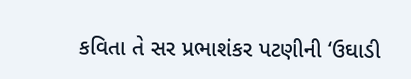કવિતા તે સર પ્રભાશંકર પટણીની ‘ઉઘાડી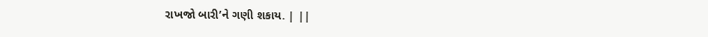રાખજો બારી’ને ગણી શકાય. | ||